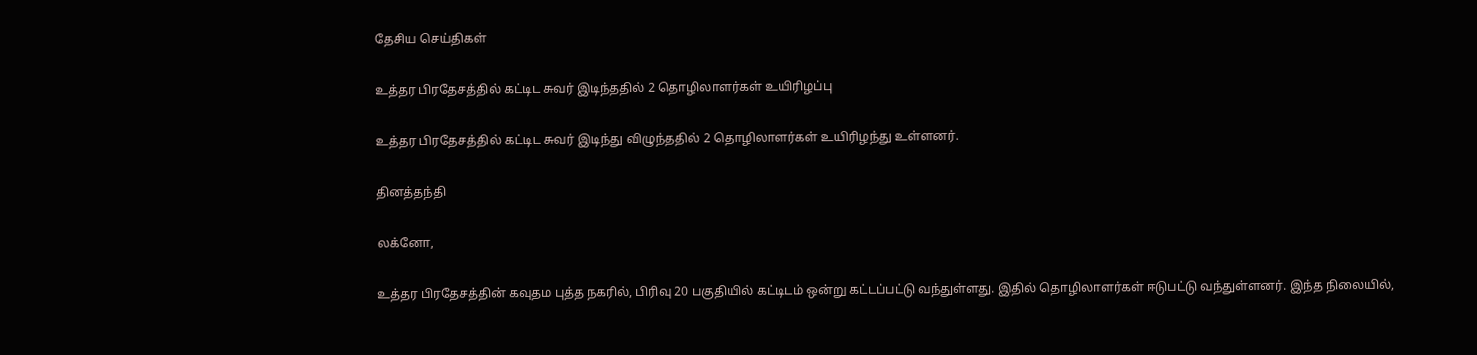தேசிய செய்திகள்

உத்தர பிரதேசத்தில் கட்டிட சுவர் இடிந்ததில் 2 தொழிலாளர்கள் உயிரிழப்பு

உத்தர பிரதேசத்தில் கட்டிட சுவர் இடிந்து விழுந்ததில் 2 தொழிலாளர்கள் உயிரிழந்து உள்ளனர்.

தினத்தந்தி

லக்னோ,

உத்தர பிரதேசத்தின் கவுதம புத்த நகரில், பிரிவு 20 பகுதியில் கட்டிடம் ஒன்று கட்டப்பட்டு வந்துள்ளது. இதில் தொழிலாளர்கள் ஈடுபட்டு வந்துள்ளனர். இந்த நிலையில்,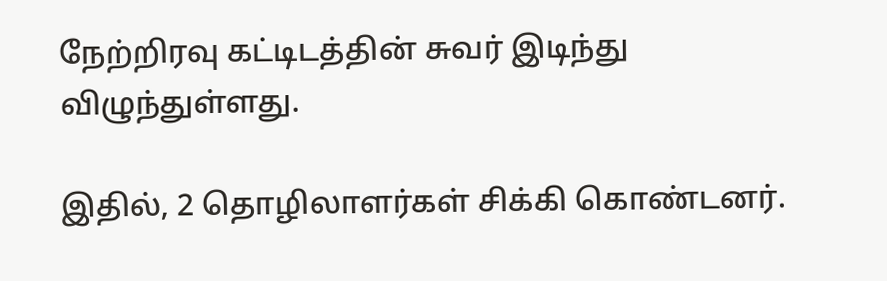நேற்றிரவு கட்டிடத்தின் சுவர் இடிந்து விழுந்துள்ளது.

இதில், 2 தொழிலாளர்கள் சிக்கி கொண்டனர்.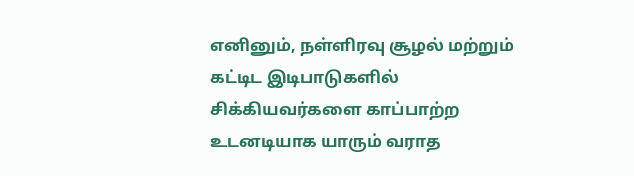எனினும், நள்ளிரவு சூழல் மற்றும் கட்டிட இடிபாடுகளில் சிக்கியவர்களை காப்பாற்ற உடனடியாக யாரும் வராத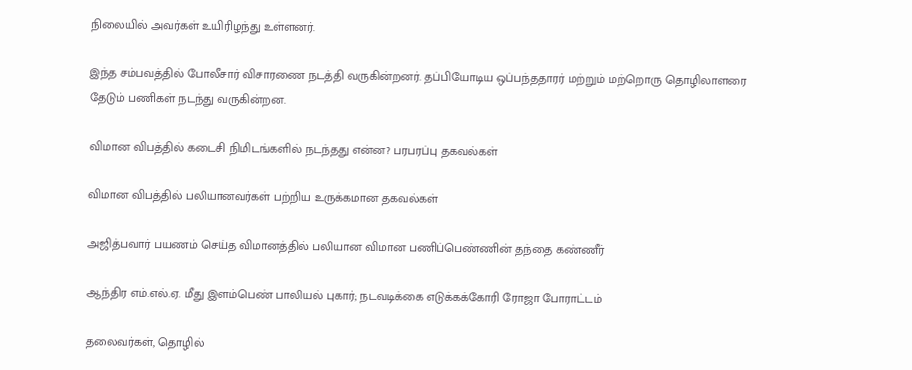நிலையில் அவர்கள் உயிரிழந்து உள்ளனர்.

இந்த சம்பவத்தில் போலீசார் விசாரணை நடத்தி வருகின்றனர். தப்பியோடிய ஒப்பந்ததாரர் மற்றும் மற்றொரு தொழிலாளரை தேடும் பணிகள் நடந்து வருகின்றன.

விமான விபத்தில் கடைசி நிமிடங்களில் நடந்தது என்ன? பரபரப்பு தகவல்கள்

விமான விபத்தில் பலியானவர்கள் பற்றிய உருக்கமான தகவல்கள்

அஜித்பவார் பயணம் செய்த விமானத்தில் பலியான விமான பணிப்பெண்ணின் தந்தை கண்ணீர்

ஆந்திர எம்.எல்.ஏ. மீது இளம்பெண் பாலியல் புகார்; நடவடிக்கை எடுக்கக்கோரி ரோஜா போராட்டம்

தலைவர்கள், தொழில்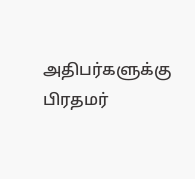அதிபர்களுக்கு பிரதமர்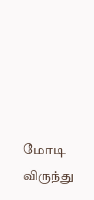மோடி விருந்து